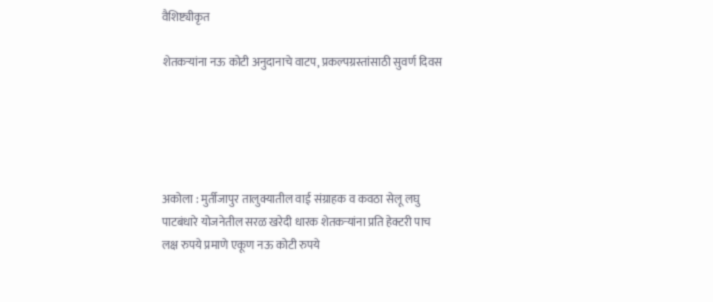वैशिष्ट्यीकृत

शेतकऱ्यांना नऊ कोटी अनुदानाचे वाटप, प्रकल्पग्रस्तांसाठी सुवर्ण दिवस





अकोला : मुर्तीजापुर तालुक्यातील वाई संग्राहक व कवठा सेलू लघु पाटबंधारे योजनेतील सरळ खरेदी धारक शेतकऱ्यांना प्रति हेक्टरी पाच लक्ष रुपये प्रमाणे एकूण नऊ कोटी रुपये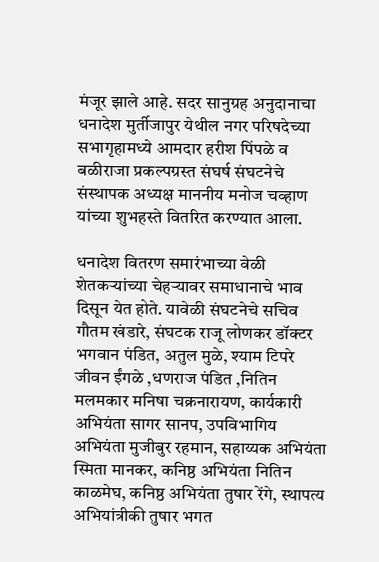मंजूर झाले आहे. सदर सानुग्रह अनुदानाचा धनादेश मुर्तीजापुर येथील नगर परिषदेच्या सभागृहामध्ये आमदार हरीश पिंपळे व बळीराजा प्रकल्पग्रस्त संघर्ष संघटनेचे संस्थापक अध्यक्ष माननीय मनोज चव्हाण यांच्या शुभहस्ते वितरित करण्यात आला.

धनादेश वितरण समारंभाच्या वेळी शेतकऱ्यांच्या चेहऱ्यावर समाधानाचे भाव दिसून येत होते. यावेळी संघटनेचे सचिव गौतम खंडारे, संघटक राजू लोणकर डॉक्टर भगवान पंडित, अतुल मुळे, श्याम टिपरे जीवन ईंगळे ,धणराज पंडित ,नितिन मलमकार मनिषा चक्रनारायण, कार्यकारी अभियंता सागर सानप, उपविभागिय अभियंता मुजीबुर रहमान, सहाय्यक अभियंता स्मिता मानकर, कनिष्ठ अभियंता नितिन काळमेघ, कनिष्ठ अभियंता तुषार रेंगे, स्थापत्य अभियांत्रीकी तुषार भगत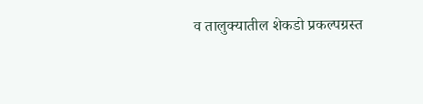व तालुक्यातील शेकडो प्रकल्पग्रस्त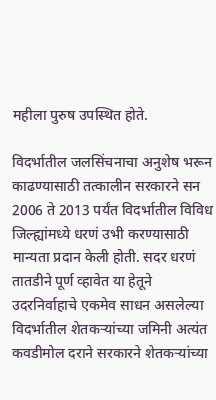महीला पुरुष उपस्थित होते.

विदर्भातील जलसिंचनाचा अनुशेष भरून काढण्यासाठी तत्कालीन सरकारने सन 2006 ते 2013 पर्यंत विदर्भातील विविध जिल्ह्यांमध्ये धरणं उभी करण्यासाठी मान्यता प्रदान केली होती. सदर धरणं तातडीने पूर्ण व्हावेत या हेतूने उदरनिर्वाहाचे एकमेव साधन असलेल्या विदर्भातील शेतकऱ्यांच्या जमिनी अत्यंत कवडीमोल दराने सरकारने शेतकऱ्यांच्या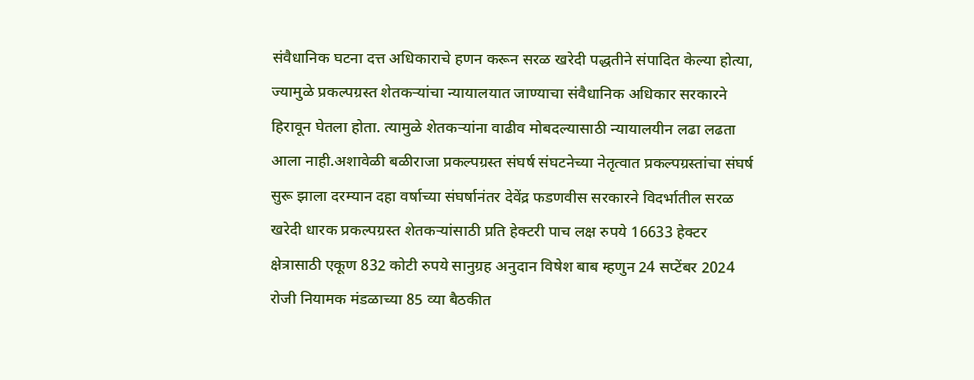संवैधानिक घटना दत्त अधिकाराचे हणन करून सरळ खरेदी पद्धतीने संपादित केल्या होत्या, ज्यामुळे प्रकल्पग्रस्त शेतकऱ्यांचा न्यायालयात जाण्याचा संवैधानिक अधिकार सरकारने हिरावून घेतला होता. त्यामुळे शेतकऱ्यांना वाढीव मोबदल्यासाठी न्यायालयीन लढा लढता आला नाही.अशावेळी बळीराजा प्रकल्पग्रस्त संघर्ष संघटनेच्या नेतृत्वात प्रकल्पग्रस्तांचा संघर्ष सुरू झाला दरम्यान दहा वर्षाच्या संघर्षानंतर देवेंद्र फडणवीस सरकारने विदर्भातील सरळ खरेदी धारक प्रकल्पग्रस्त शेतकऱ्यांसाठी प्रति हेक्टरी पाच लक्ष रुपये 16633 हेक्टर क्षेत्रासाठी एकूण 832 कोटी रुपये सानुग्रह अनुदान विषेश बाब म्हणुन 24 सप्टेंबर 2024 रोजी नियामक मंडळाच्या 85 व्या बैठकीत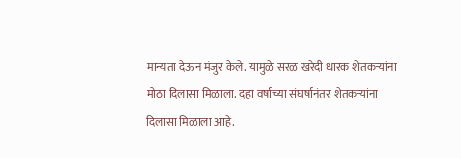मान्यता देऊन मंजुर केले. यामुळे सरळ खरेदी धारक शेतकऱ्यांना मोठा दिलासा मिळाला. दहा वर्षाच्या संघर्षानंतर शेतकऱ्यांना दिलासा मिळाला आहे.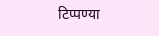टिप्पण्या